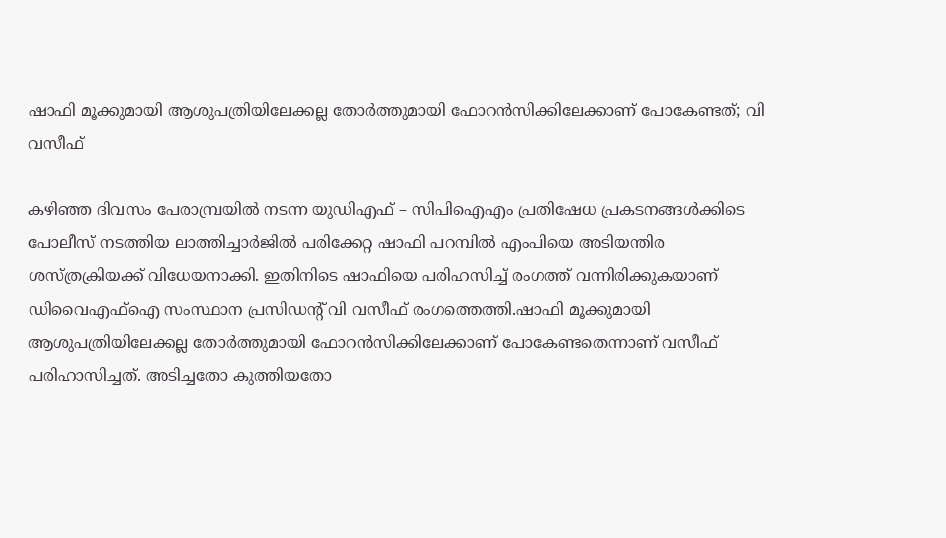ഷാഫി മൂക്കുമായി ആശുപത്രിയിലേക്കല്ല തോർത്തുമായി ഫോറൻസിക്കിലേക്കാണ് പോകേണ്ടത്; വി വസീഫ്

കഴിഞ്ഞ ദിവസം പേരാമ്പ്രയിൽ നടന്ന യുഡിഎഫ് – സിപിഐഎം പ്രതിഷേധ പ്രകടനങ്ങൾക്കിടെ പോലീസ് നടത്തിയ ലാത്തിച്ചാർജിൽ പരിക്കേറ്റ ഷാഫി പറമ്പിൽ എംപിയെ അടിയന്തിര ശസ്ത്രക്രിയക്ക് വിധേയനാക്കി. ഇതിനിടെ ഷാഫിയെ പരിഹസിച്ച് രംഗത്ത് വന്നിരിക്കുകയാണ് ഡിവൈഎഫ്ഐ സംസ്ഥാന പ്രസിഡന്റ് വി വസീഫ് രംഗത്തെത്തി.ഷാഫി മൂക്കുമായി ആശുപത്രിയിലേക്കല്ല തോർത്തുമായി ഫോറൻസിക്കിലേക്കാണ് പോകേണ്ടതെന്നാണ് വസീഫ് പരിഹാസിച്ചത്. അടിച്ചതോ കുത്തിയതോ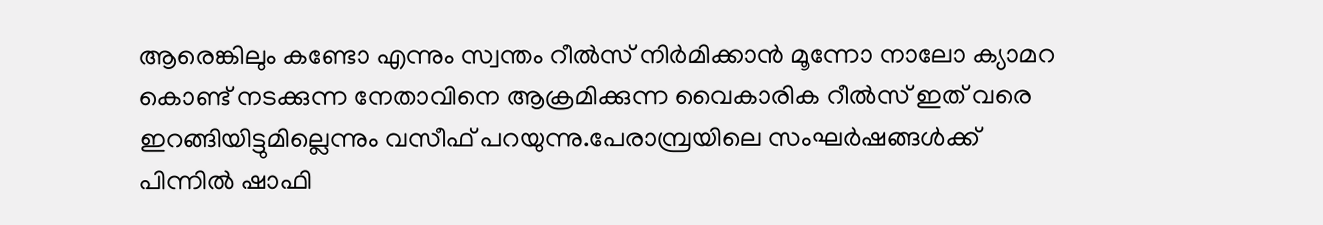ആരെങ്കിലും കണ്ടോ എന്നും സ്വന്തം റീൽസ് നിർമിക്കാൻ മൂന്നോ നാലോ ക്യാമറ കൊണ്ട് നടക്കുന്ന നേതാവിനെ ആക്രമിക്കുന്ന വൈകാരിക റീൽസ് ഇത് വരെ ഇറങ്ങിയിട്ടുമില്ലെന്നും വസീഫ് പറയുന്നു.പേരാമ്പ്രയിലെ സംഘർഷങ്ങൾക്ക് പിന്നിൽ ഷാഫി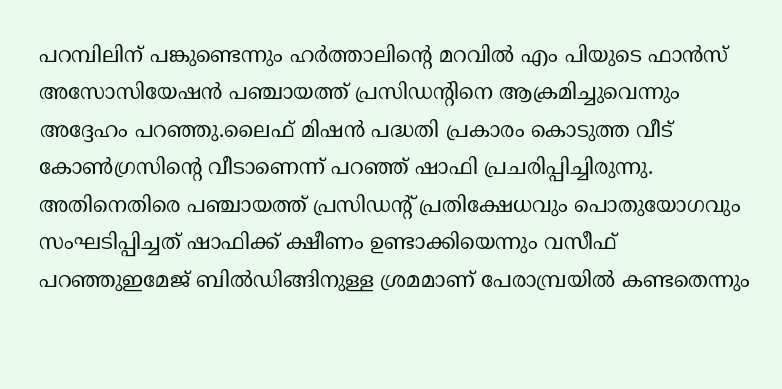പറമ്പിലിന് പങ്കുണ്ടെന്നും ഹർത്താലിൻ്റെ മറവിൽ എം പിയുടെ ഫാൻസ് അസോസിയേഷൻ പഞ്ചായത്ത് പ്രസിഡൻ്റിനെ ആക്രമിച്ചുവെന്നും അദ്ദേഹം പറഞ്ഞു.ലൈഫ് മിഷൻ പദ്ധതി പ്രകാരം കൊടുത്ത വീട് കോൺഗ്രസിൻ്റെ വീടാണെന്ന് പറഞ്ഞ് ഷാഫി പ്രചരിപ്പിച്ചിരുന്നു. അതിനെതിരെ പഞ്ചായത്ത് പ്രസിഡൻ്റ് പ്രതിക്ഷേധവും പൊതുയോഗവും സംഘടിപ്പിച്ചത് ഷാഫിക്ക് ക്ഷീണം ഉണ്ടാക്കിയെന്നും വസീഫ് പറഞ്ഞുഇമേജ് ബിൽഡിങ്ങിനുള്ള ശ്രമമാണ് പേരാമ്പ്രയിൽ കണ്ടതെന്നും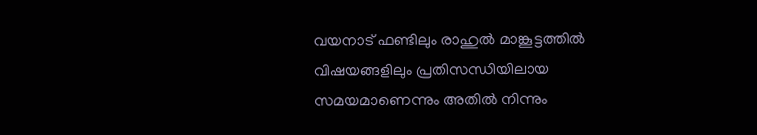വയനാട് ഫണ്ടിലും രാഹുൽ മാങ്കൂട്ടത്തിൽ വിഷയങ്ങളിലും പ്രതിസന്ധിയിലായ സമയമാണെന്നും അതിൽ നിന്നും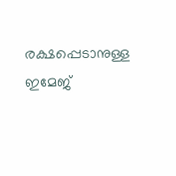രക്ഷപ്പെടാനുള്ള ഇമേജ്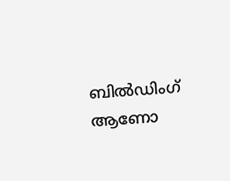ബിൽഡിംഗ് ആണോ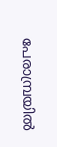പേരാമ്പ്രയിൽ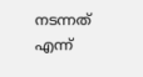നടന്നത് എന്ന്